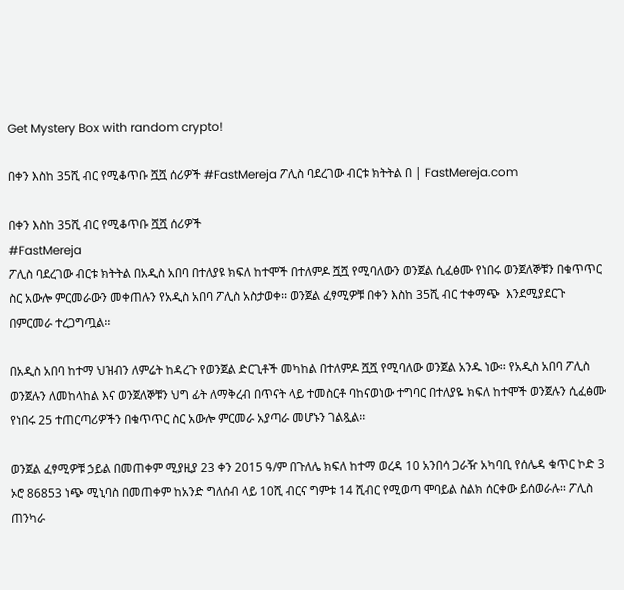Get Mystery Box with random crypto!

በቀን እስከ 35ሺ ብር የሚቆጥቡ ሿሿ ሰሪዎች #FastMereja ፖሊስ ባደረገው ብርቱ ክትትል በ | FastMereja.com

በቀን እስከ 35ሺ ብር የሚቆጥቡ ሿሿ ሰሪዎች
#FastMereja
ፖሊስ ባደረገው ብርቱ ክትትል በአዲስ አበባ በተለያዩ ክፍለ ከተሞች በተለምዶ ሿሿ የሚባለውን ወንጀል ሲፈፅሙ የነበሩ ወንጀለኞቹን በቁጥጥር ስር አውሎ ምርመራውን መቀጠሉን የአዲስ አበባ ፖሊስ አስታወቀ፡፡ ወንጀል ፈፃሚዎቹ በቀን እስከ 35ሺ ብር ተቀማጭ  እንደሚያደርጉ በምርመራ ተረጋግጧል፡፡

በአዲስ አበባ ከተማ ህዝብን ለምሬት ከዳረጉ የወንጀል ድርጊቶች መካከል በተለምዶ ሿሿ የሚባለው ወንጀል አንዱ ነው፡፡ የአዲስ አበባ ፖሊስ ወንጀሉን ለመከላከል እና ወንጀለኞቹን ህግ ፊት ለማቅረብ በጥናት ላይ ተመስርቶ ባከናወነው ተግባር በተለያዬ ክፍለ ከተሞች ወንጀሉን ሲፈፅሙ የነበሩ 25 ተጠርጣሪዎችን በቁጥጥር ስር አውሎ ምርመራ አያጣራ መሆኑን ገልጿል፡፡

ወንጀል ፈፃሚዎቹ ኃይል በመጠቀም ሚያዚያ 23 ቀን 2015 ዓ/ም በጉለሌ ክፍለ ከተማ ወረዳ 10 አንበሳ ጋራዥ አካባቢ የሰሌዳ ቁጥር ኮድ 3 ኦሮ 86853 ነጭ ሚኒባስ በመጠቀም ከአንድ ግለሰብ ላይ 10ሺ ብርና ግምቱ 14 ሺብር የሚወጣ ሞባይል ስልክ ሰርቀው ይሰወራሉ፡፡ ፖሊስ ጠንካራ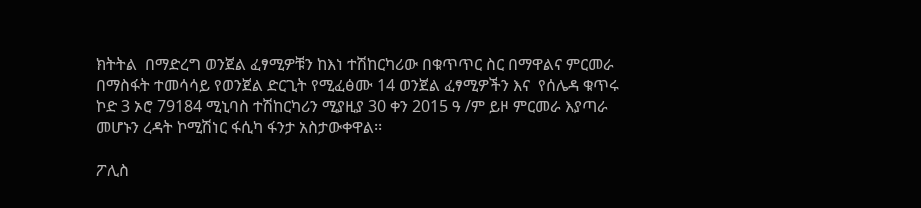ክትትል  በማድረግ ወንጀል ፈፃሚዎቹን ከእነ ተሽከርካሪው በቁጥጥር ስር በማዋልና ምርመራ በማስፋት ተመሳሳይ የወንጀል ድርጊት የሚፈፅሙ 14 ወንጀል ፈፃሚዎችን እና  የሰሌዳ ቁጥሩ ኮድ 3 ኦሮ 79184 ሚኒባስ ተሽከርካሪን ሚያዚያ 30 ቀን 2015 ዓ /ም ይዞ ምርመራ እያጣራ መሆኑን ረዳት ኮሚሽነር ፋሲካ ፋንታ አስታውቀዋል፡፡

ፖሊስ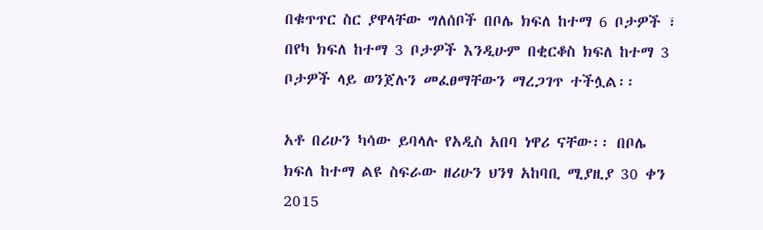በቁጥጥር ስር ያዋላቸው ግለሰቦች በቦሌ ክፍለ ከተማ 6 ቦታዎች ፣ በየካ ክፍለ ከተማ 3 ቦታዎች እንዲሁም በቂርቆስ ክፍለ ከተማ 3 ቦታዎች ላይ ወንጀሉን መፈፀማቸውን ማረጋገጥ ተችሏል፡፡

አቶ በሪሁን ካሳው ይባላሉ የአዲስ አበባ ነዋሪ ናቸው፡፡ በቦሌ ክፍለ ከተማ ልዩ ስፍራው ዘሪሁን ህንፃ አከባቢ ሚያዚያ 30 ቀን 2015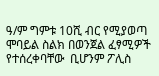ዓ/ም ግምቱ 10ሺ ብር የሚያወጣ  ሞባይል ስልክ በወንጀል ፈፃሚዎች  የተሰረቀባቸው  ቢሆንም ፖሊስ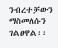ንብረተቻውን ማስመለሱን ገልፀዋል፡፡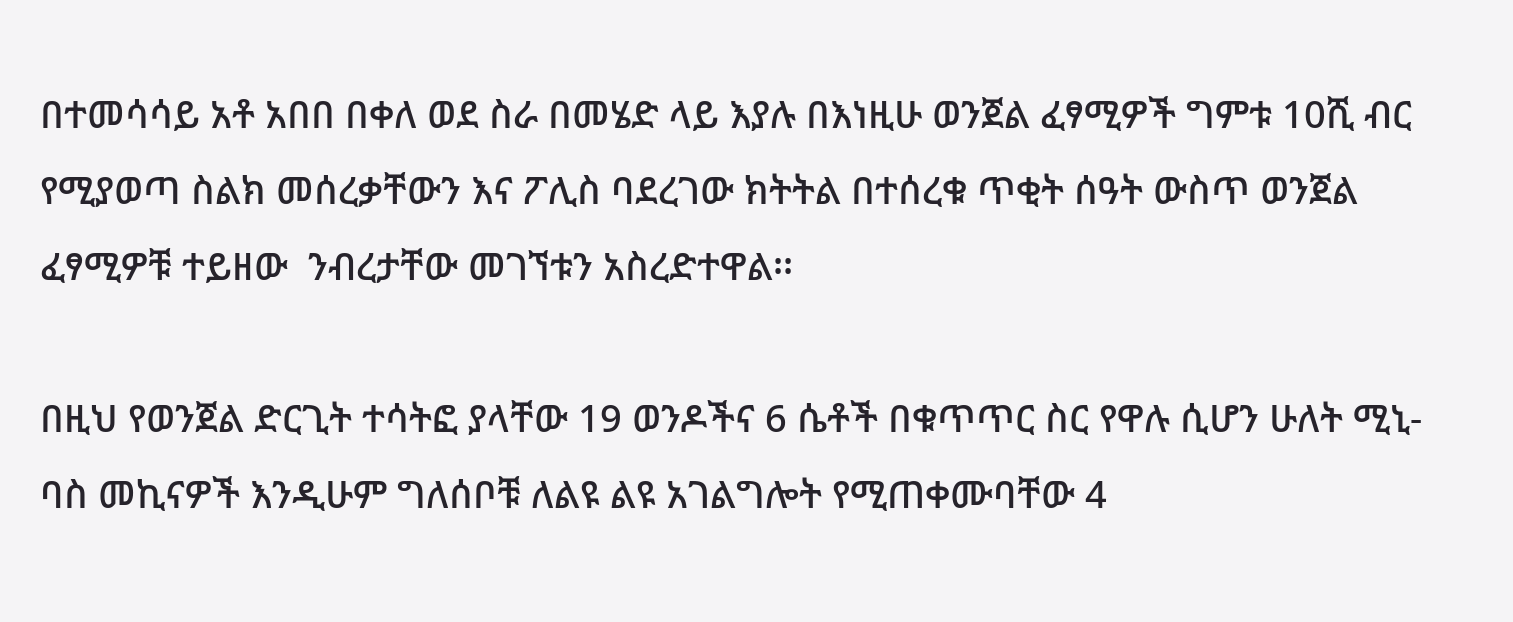በተመሳሳይ አቶ አበበ በቀለ ወደ ስራ በመሄድ ላይ እያሉ በእነዚሁ ወንጀል ፈፃሚዎች ግምቱ 10ሺ ብር የሚያወጣ ስልክ መሰረቃቸውን እና ፖሊስ ባደረገው ክትትል በተሰረቁ ጥቂት ሰዓት ውስጥ ወንጀል ፈፃሚዎቹ ተይዘው  ንብረታቸው መገኘቱን አስረድተዋል፡፡

በዚህ የወንጀል ድርጊት ተሳትፎ ያላቸው 19 ወንዶችና 6 ሴቶች በቁጥጥር ስር የዋሉ ሲሆን ሁለት ሚኒ-ባስ መኪናዎች እንዲሁም ግለሰቦቹ ለልዩ ልዩ አገልግሎት የሚጠቀሙባቸው 4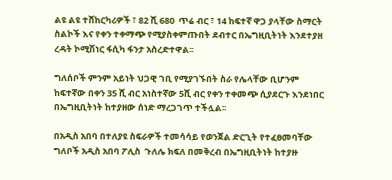ልዩ ልዩ ተሸከርካሪዎች ፣ 82 ሺ 680  ጥሬ ብር ፣ 14 ከፍተኛ ዋጋ ያላቸው ስማርት ስልኮች እና የቀን ተቀማጭ የሚያስቀምጡበት ደብተር በኤግዚቢትነት እንደተያዘ ረዳት ኮሚሽነር ፋሲካ ፋንታ አስረድተዋል፡፡

ግለሰቦች ምንም አይነት ህጋዊ ገቢ የሚያገኙበት ስራ የሌላቸው ቢሆንም ከፍተኛው በቀን 35 ሺ ብር አነስተኛው 5ሺ ብር የቀን ተቀመጭ ሲያደርጉ እንደነበር  በኤግዚቢትነት ከተያዘው ሰነድ ማረጋገጥ ተችሏል፡፡

በአዲስ አበባ በተለያዩ ስፍራዎች ተመሳሳይ የወንጀል ድርጊት የተፈፀመባቸው ግለቦች አዲስ አበባ ፖሊስ  ጉለሌ ክፍለ በመቅረብ በኤግዚቢትነት ከተያዙ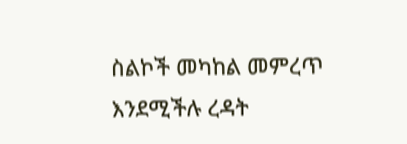ስልኮች መካከል መምረጥ እንደሚችሉ ረዳት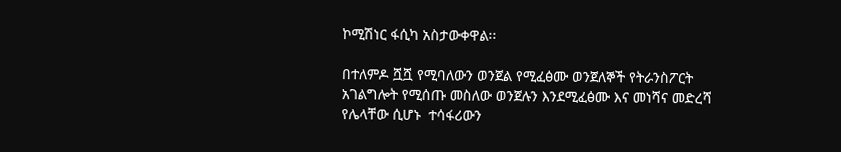ኮሚሽነር ፋሲካ አስታውቀዋል፡፡

በተለምዶ ሿሿ የሚባለውን ወንጀል የሚፈፅሙ ወንጀለኞች የትራንስፖርት አገልግሎት የሚሰጡ መስለው ወንጀሉን እንደሚፈፅሙ እና መነሻና መድረሻ የሌላቸው ሲሆኑ  ተሳፋሪውን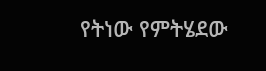የትነው የምትሄደው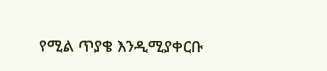የሚል ጥያቄ እንዲሚያቀርቡ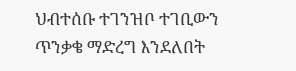ህብተሰቡ ተገንዝቦ ተገቢውን ጥንቃቄ ማድረግ እንደለበት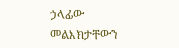ኃላፊው መልእክታቸውን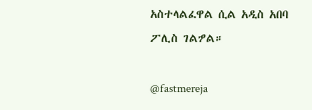አስተላልፈዋል ሲል አዲስ አበባ ፖሊስ ገልፇል።

@fastmereja